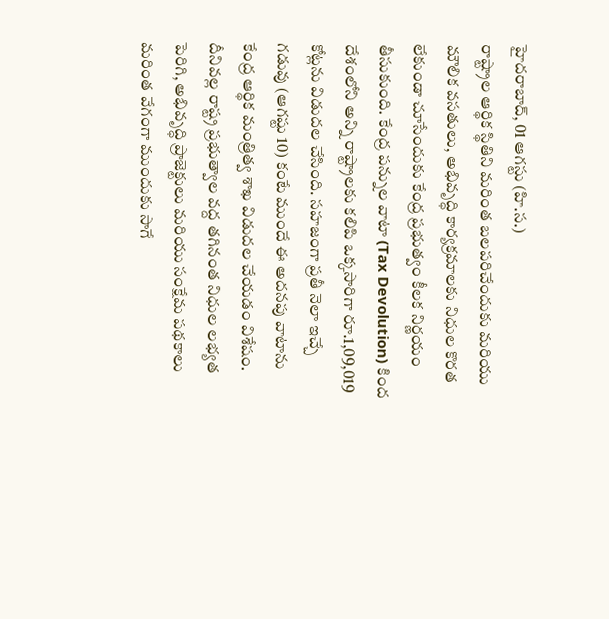హైదరాబాద్, 01 ఆగస్టు (హి.స.)
రాష్ట్రాల ఆర్థిక స్థితిని మరింత బలపరిచేందుకు మరియు మౌలిక వసతులు, అభివృద్ధి కార్యక్రమాలకు నిధుల కొరత లేకుండా చూసేందుకు కేంద్ర ప్రభుత్వం కీలక నిర్ణయం తీసుకుంది. కేంద్ర పన్నుల వాటా (Tax Devolution) కింద దేశంలోని అన్ని రాష్ట్రాలకు కలిపి ఒక్కసారిగా రూ.1,09,019 కోట్లను విడుదల చేసింది. సహజంగా ప్రతీ నెలా ఇచ్చే గడువు (ఆగష్టు 10) కంటే ముందే ఈ అదనపు వాటాను కేంద్ర ఆర్థిక మంత్రిత్వ శాఖ విడుదల చేయడం విశేషం. దీనివల్ల రాష్ట్ర ప్రభుత్వాల వద్ద తగినంత నిధుల లభ్యత పెరిగి, అభివృద్ధి ప్రాజెక్టులు మరియు సంక్షేమ పథకాలు మరింత వేగంగా ముందుకు సాగే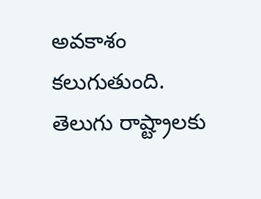అవకాశం కలుగుతుంది.
తెలుగు రాష్ట్రాలకు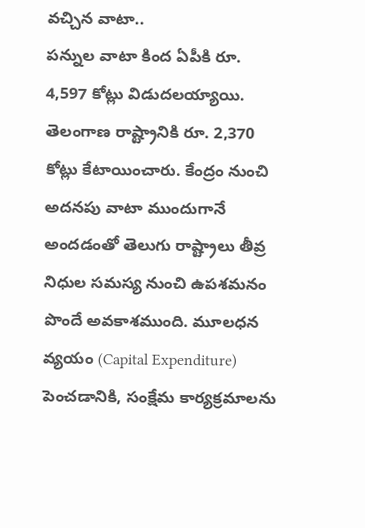వచ్చిన వాటా..
పన్నుల వాటా కింద ఏపీకి రూ. 4,597 కోట్లు విడుదలయ్యాయి. తెలంగాణ రాష్ట్రానికి రూ. 2,370 కోట్లు కేటాయించారు. కేంద్రం నుంచి అదనపు వాటా ముందుగానే అందడంతో తెలుగు రాష్ట్రాలు తీవ్ర నిధుల సమస్య నుంచి ఉపశమనం పొందే అవకాశముంది. మూలధన వ్యయం (Capital Expenditure) పెంచడానికి, సంక్షేమ కార్యక్రమాలను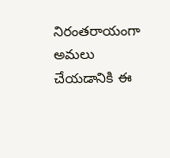నిరంతరాయంగా అమలు చేయడానికి ఈ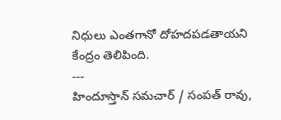నిధులు ఎంతగానో దోహదపడతాయని కేంద్రం తెలిపింది.
---
హిందూస్తాన్ సమచార్ / సంపత్ రావు,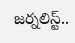జర్నలిస్ట్..